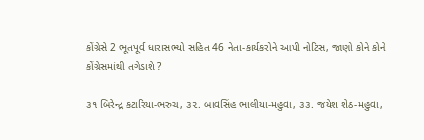કોંગ્રેસે 2 ભૂતપૂર્વ ધારાસભ્યો સહિત 46 નેતા-કાર્યકરોને આપી નોટિસ, જાણો કોને કોને કોંગ્રેસમાંથી તગેડાશે ?

૩૧ બિરેન્દ્ર કટારિયા-ભરુચ, ૩૨. બાવસિંહ ભાલીયા-મહુવા, ૩૩. જયેશ શેઠ-મહુવા,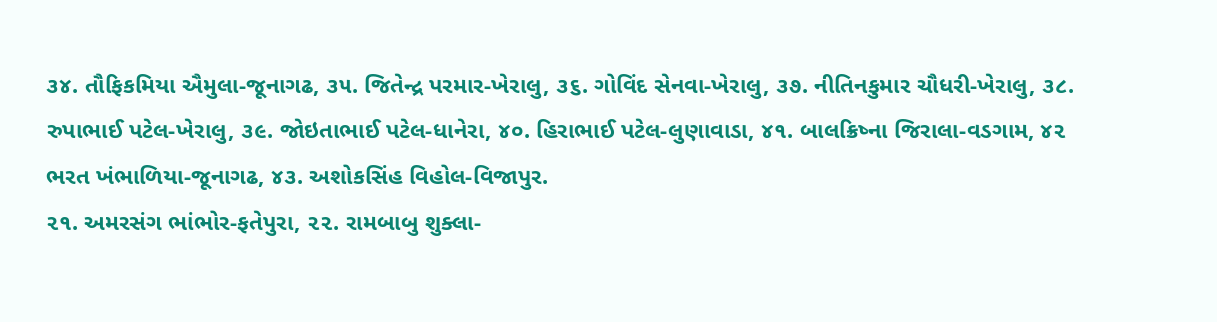૩૪. તૌફિકમિયા ઐમુલા-જૂનાગઢ, ૩૫. જિતેન્દ્ર પરમાર-ખેરાલુ, ૩૬. ગોવિંદ સેનવા-ખેરાલુ, ૩૭. નીતિનકુમાર ચૌધરી-ખેરાલુ, ૩૮. રુપાભાઈ પટેલ-ખેરાલુ, ૩૯. જોઇતાભાઈ પટેલ-ધાનેરા, ૪૦. હિરાભાઈ પટેલ-લુણાવાડા, ૪૧. બાલક્રિષ્ના જિરાલા-વડગામ, ૪૨ ભરત ખંભાળિયા-જૂનાગઢ, ૪૩. અશોકસિંહ વિહોલ-વિજાપુર.
૨૧. અમરસંગ ભાંભોર-ફતેપુરા, ૨૨. રામબાબુ શુક્લા-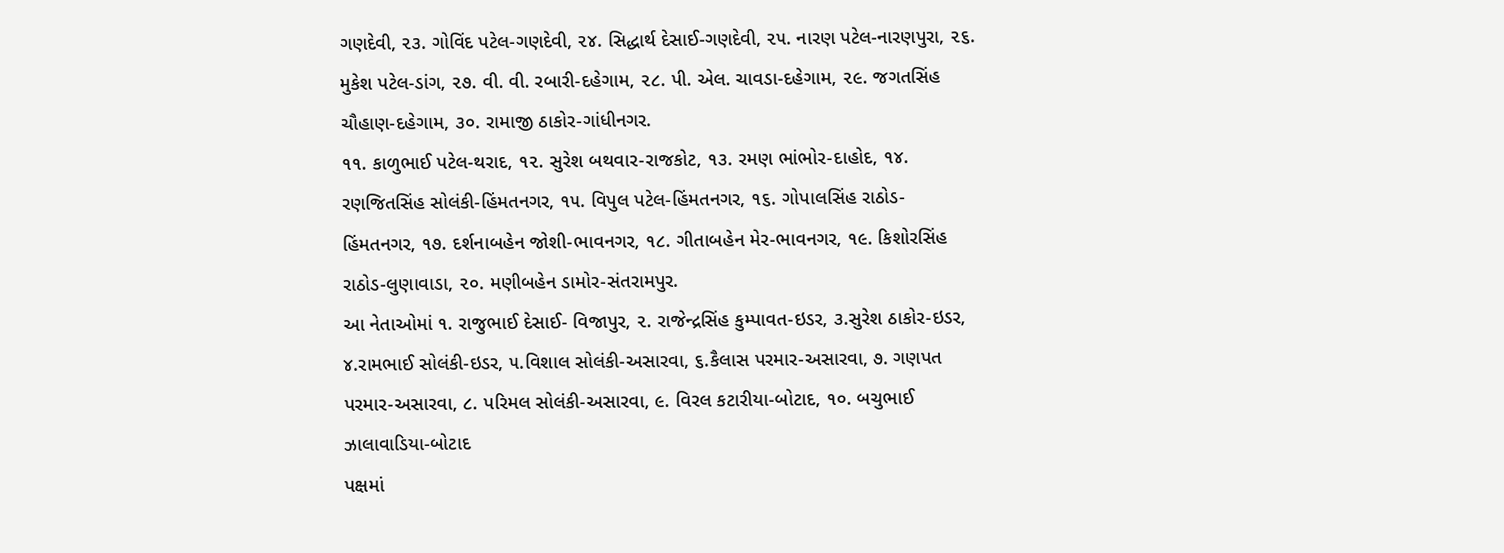ગણદેવી, ૨૩. ગોવિંદ પટેલ-ગણદેવી, ૨૪. સિદ્ધાર્થ દેસાઈ-ગણદેવી, ૨૫. નારણ પટેલ-નારણપુરા, ૨૬. મુકેશ પટેલ-ડાંગ, ૨૭. વી. વી. રબારી-દહેગામ, ૨૮. પી. એલ. ચાવડા-દહેગામ, ૨૯. જગતસિંહ ચૌહાણ-દહેગામ, ૩૦. રામાજી ઠાકોર-ગાંધીનગર.
૧૧. કાળુભાઈ પટેલ-થરાદ, ૧૨. સુરેશ બથવાર-રાજકોટ, ૧૩. રમણ ભાંભોર-દાહોદ, ૧૪. રણજિતસિંહ સોલંકી-હિંમતનગર, ૧૫. વિપુલ પટેલ-હિંમતનગર, ૧૬. ગોપાલસિંહ રાઠોડ-હિંમતનગર, ૧૭. દર્શનાબહેન જોશી-ભાવનગર, ૧૮. ગીતાબહેન મેર-ભાવનગર, ૧૯. કિશોરસિંહ રાઠોડ-લુણાવાડા, ૨૦. મણીબહેન ડામોર-સંતરામપુર.
આ નેતાઓમાં ૧. રાજુભાઈ દેસાઈ- વિજાપુર, ૨. રાજેન્દ્રસિંહ કુમ્પાવત-ઇડર, ૩.સુરેશ ઠાકોર-ઇડર, ૪.રામભાઈ સોલંકી-ઇડર, ૫.વિશાલ સોલંકી-અસારવા, ૬.કૈલાસ પરમાર-અસારવા, ૭. ગણપત પરમાર-અસારવા, ૮. પરિમલ સોલંકી-અસારવા, ૯. વિરલ કટારીયા-બોટાદ, ૧૦. બચુભાઈ ઝાલાવાડિયા-બોટાદ
પક્ષમાં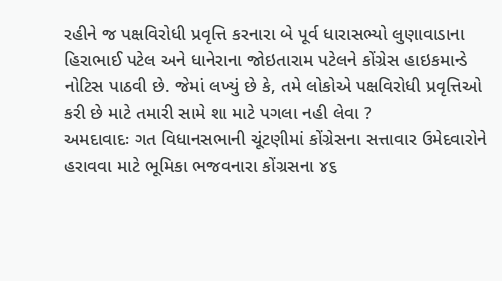રહીને જ પક્ષવિરોધી પ્રવૃત્તિ કરનારા બે પૂર્વ ધારાસભ્યો લુણાવાડાના હિરાભાઈ પટેલ અને ધાનેરાના જોઇતારામ પટેલને કોંગ્રેસ હાઇકમાન્ડે નોટિસ પાઠવી છે. જેમાં લખ્યું છે કે, તમે લોકોએ પક્ષવિરોધી પ્રવૃત્તિઓ કરી છે માટે તમારી સામે શા માટે પગલા નહી લેવા ?
અમદાવાદઃ ગત વિધાનસભાની ચૂંટણીમાં કોંગ્રેસના સત્તાવાર ઉમેદવારોને હરાવવા માટે ભૂમિકા ભજવનારા કોંગ્રસના ૪૬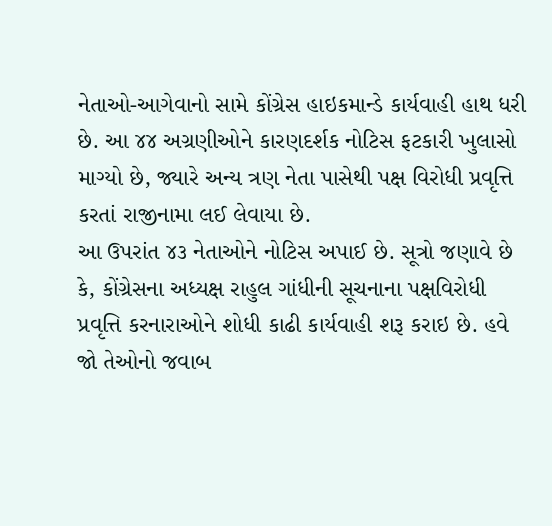નેતાઓ-આગેવાનો સામે કોંગ્રેસ હાઇકમાન્ડે કાર્યવાહી હાથ ધરી છે. આ ૪૪ અગ્રણીઓને કારણદર્શક નોટિસ ફટકારી ખુલાસો માગ્યો છે, જ્યારે અન્ય ત્રણ નેતા પાસેથી પક્ષ વિરોધી પ્રવૃત્તિ કરતાં રાજીનામા લઈ લેવાયા છે.
આ ઉપરાંત ૪૩ નેતાઓને નોટિસ અપાઈ છે. સૂત્રો જણાવે છે કે, કોંગ્રેસના અધ્યક્ષ રાહુલ ગાંધીની સૂચનાના પક્ષવિરોધી પ્રવૃત્તિ કરનારાઓને શોધી કાઢી કાર્યવાહી શરૂ કરાઇ છે. હવે જો તેઓનો જવાબ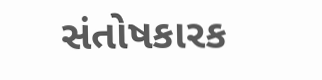સંતોષકારક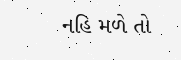નહિ મળે તો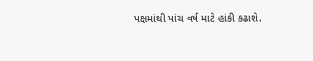પક્ષમાંથી પાંચ વર્ષ માટે હાંકી કઢાશે.